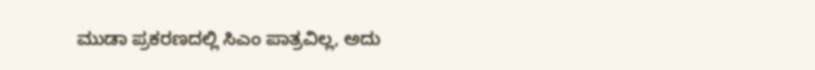ಮುಡಾ ಪ್ರಕರಣದಲ್ಲಿ ಸಿಎಂ ಪಾತ್ರವಿಲ್ಲ, ಅದು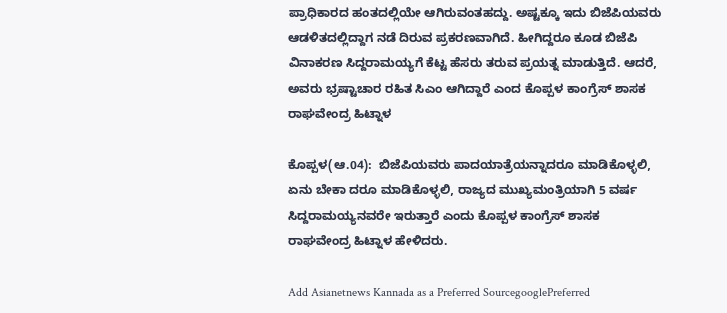ಪ್ರಾಧಿಕಾರದ ಹಂತದಲ್ಲಿಯೇ ಆಗಿರುವಂತಹದ್ದು. ಅಷ್ಟಕ್ಕೂ ಇದು ಬಿಜೆಪಿಯವರು ಆಡಳಿತದಲ್ಲಿದ್ದಾಗ ನಡೆ ದಿರುವ ಪ್ರಕರಣವಾಗಿದೆ. ಹೀಗಿದ್ದರೂ ಕೂಡ ಬಿಜೆಪಿ ವಿನಾಕರಣ ಸಿದ್ದರಾಮಯ್ಯಗೆ ಕೆಟ್ಟ ಹೆಸರು ತರುವ ಪ್ರಯತ್ನ ಮಾಡುತ್ತಿದೆ. ಆದರೆ, ಅವರು ಭ್ರಷ್ಟಾಚಾರ ರಹಿತ ಸಿಎಂ ಆಗಿದ್ದಾರೆ ಎಂದ ಕೊಪ್ಪಳ ಕಾಂಗ್ರೆಸ್ ಶಾಸಕ ರಾಘವೇಂದ್ರ ಹಿಟ್ನಾಳ

ಕೊಪ್ಪಳ(ಆ.04):  ಬಿಜೆಪಿಯವರು ಪಾದಯಾತ್ರೆಯನ್ನಾದರೂ ಮಾಡಿಕೊಳ್ಳಲಿ, ಏನು ಬೇಕಾ ದರೂ ಮಾಡಿಕೊಳ್ಳಲಿ, ರಾಜ್ಯದ ಮುಖ್ಯಮಂತ್ರಿಯಾಗಿ 5 ವರ್ಷ ಸಿದ್ದರಾಮಯ್ಯನವರೇ ಇರುತ್ತಾರೆ ಎಂದು ಕೊಪ್ಪಳ ಕಾಂಗ್ರೆಸ್ ಶಾಸಕ ರಾಘವೇಂದ್ರ ಹಿಟ್ನಾಳ ಹೇಳಿದರು.

Add Asianetnews Kannada as a Preferred SourcegooglePreferred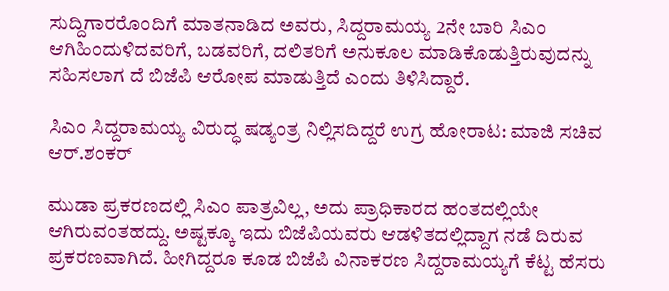ಸುದ್ದಿಗಾರರೊಂದಿಗೆ ಮಾತನಾಡಿದ ಅವರು, ಸಿದ್ದರಾಮಯ್ಯ 2ನೇ ಬಾರಿ ಸಿಎಂ ಆಗಿಹಿಂದುಳಿದವರಿಗೆ, ಬಡವರಿಗೆ, ದಲಿತರಿಗೆ ಅನುಕೂಲ ಮಾಡಿಕೊಡುತ್ತಿರುವುದನ್ನು ಸಹಿಸಲಾಗ ದೆ ಬಿಜೆಪಿ ಆರೋಪ ಮಾಡುತ್ತಿದೆ ಎಂದು ತಿಳಿಸಿದ್ದಾರೆ.

ಸಿಎಂ ಸಿದ್ದರಾಮಯ್ಯ ವಿರುದ್ಧ ಷಡ್ಯಂತ್ರ ನಿಲ್ಲಿಸದಿದ್ದರೆ ಉಗ್ರ ಹೋರಾಟ: ಮಾಜಿ ಸಚಿವ ಆರ್‌.ಶಂಕರ್

ಮುಡಾ ಪ್ರಕರಣದಲ್ಲಿ ಸಿಎಂ ಪಾತ್ರವಿಲ್ಲ, ಅದು ಪ್ರಾಧಿಕಾರದ ಹಂತದಲ್ಲಿಯೇ ಆಗಿರುವಂತಹದ್ದು. ಅಷ್ಟಕ್ಕೂ ಇದು ಬಿಜೆಪಿಯವರು ಆಡಳಿತದಲ್ಲಿದ್ದಾಗ ನಡೆ ದಿರುವ ಪ್ರಕರಣವಾಗಿದೆ. ಹೀಗಿದ್ದರೂ ಕೂಡ ಬಿಜೆಪಿ ವಿನಾಕರಣ ಸಿದ್ದರಾಮಯ್ಯಗೆ ಕೆಟ್ಟ ಹೆಸರು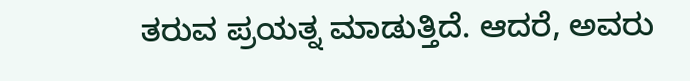ತರುವ ಪ್ರಯತ್ನ ಮಾಡುತ್ತಿದೆ. ಆದರೆ, ಅವರು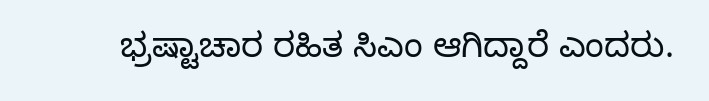ಭ್ರಷ್ಟಾಚಾರ ರಹಿತ ಸಿಎಂ ಆಗಿದ್ದಾರೆ ಎಂದರು.